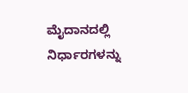ಮೈದಾನದಲ್ಲಿ ನಿರ್ಧಾರಗಳನ್ನು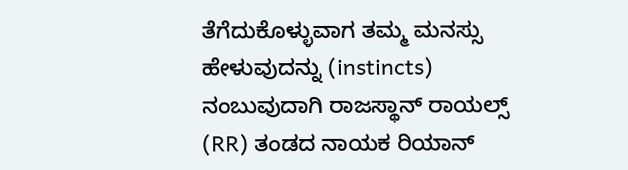ತೆಗೆದುಕೊಳ್ಳುವಾಗ ತಮ್ಮ ಮನಸ್ಸು ಹೇಳುವುದನ್ನು (instincts) ನಂಬುವುದಾಗಿ ರಾಜಸ್ಥಾನ್ ರಾಯಲ್ಸ್ (RR) ತಂಡದ ನಾಯಕ ರಿಯಾನ್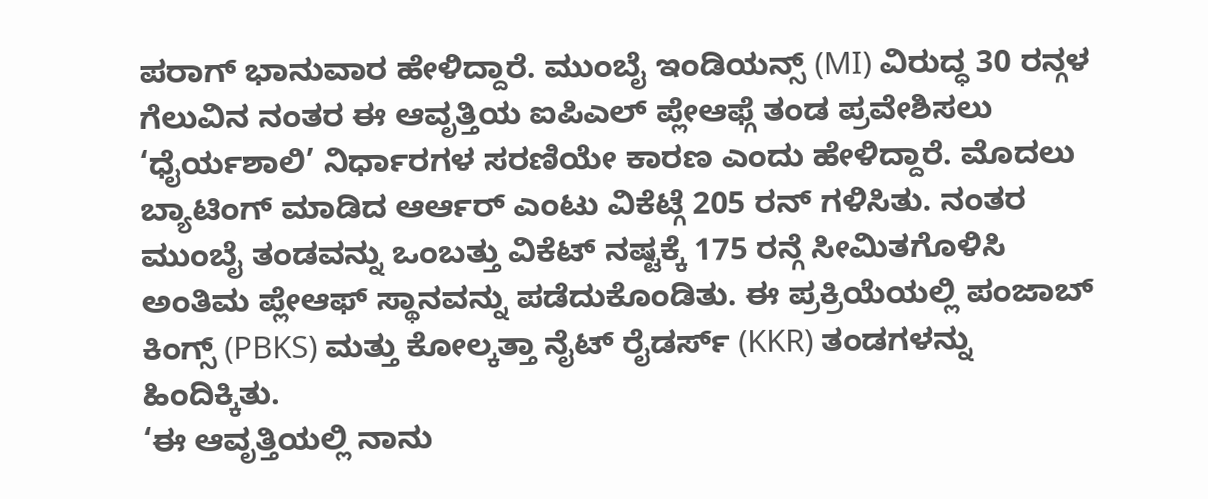ಪರಾಗ್ ಭಾನುವಾರ ಹೇಳಿದ್ದಾರೆ. ಮುಂಬೈ ಇಂಡಿಯನ್ಸ್ (MI) ವಿರುದ್ಧ 30 ರನ್ಗಳ ಗೆಲುವಿನ ನಂತರ ಈ ಆವೃತ್ತಿಯ ಐಪಿಎಲ್ ಪ್ಲೇಆಫ್ಗೆ ತಂಡ ಪ್ರವೇಶಿಸಲು ‘ಧೈರ್ಯಶಾಲಿ’ ನಿರ್ಧಾರಗಳ ಸರಣಿಯೇ ಕಾರಣ ಎಂದು ಹೇಳಿದ್ದಾರೆ. ಮೊದಲು ಬ್ಯಾಟಿಂಗ್ ಮಾಡಿದ ಆರ್ಆರ್ ಎಂಟು ವಿಕೆಟ್ಗೆ 205 ರನ್ ಗಳಿಸಿತು. ನಂತರ ಮುಂಬೈ ತಂಡವನ್ನು ಒಂಬತ್ತು ವಿಕೆಟ್ ನಷ್ಟಕ್ಕೆ 175 ರನ್ಗೆ ಸೀಮಿತಗೊಳಿಸಿ ಅಂತಿಮ ಪ್ಲೇಆಫ್ ಸ್ಥಾನವನ್ನು ಪಡೆದುಕೊಂಡಿತು. ಈ ಪ್ರಕ್ರಿಯೆಯಲ್ಲಿ ಪಂಜಾಬ್ ಕಿಂಗ್ಸ್ (PBKS) ಮತ್ತು ಕೋಲ್ಕತ್ತಾ ನೈಟ್ ರೈಡರ್ಸ್ (KKR) ತಂಡಗಳನ್ನು ಹಿಂದಿಕ್ಕಿತು.
‘ಈ ಆವೃತ್ತಿಯಲ್ಲಿ ನಾನು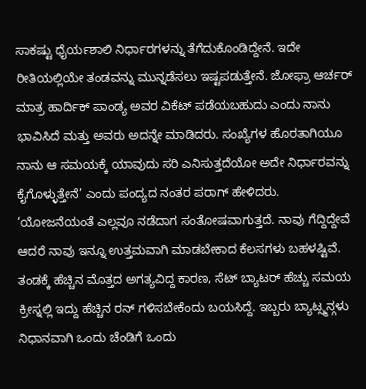ಸಾಕಷ್ಟು ಧೈರ್ಯಶಾಲಿ ನಿರ್ಧಾರಗಳನ್ನು ತೆಗೆದುಕೊಂಡಿದ್ದೇನೆ. ಇದೇ ರೀತಿಯಲ್ಲಿಯೇ ತಂಡವನ್ನು ಮುನ್ನಡೆಸಲು ಇಷ್ಟಪಡುತ್ತೇನೆ. ಜೋಫ್ರಾ ಆರ್ಚರ್ ಮಾತ್ರ ಹಾರ್ದಿಕ್ ಪಾಂಡ್ಯ ಅವರ ವಿಕೆಟ್ ಪಡೆಯಬಹುದು ಎಂದು ನಾನು ಭಾವಿಸಿದೆ ಮತ್ತು ಅವರು ಅದನ್ನೇ ಮಾಡಿದರು. ಸಂಖ್ಯೆಗಳ ಹೊರತಾಗಿಯೂ ನಾನು ಆ ಸಮಯಕ್ಕೆ ಯಾವುದು ಸರಿ ಎನಿಸುತ್ತದೆಯೋ ಅದೇ ನಿರ್ಧಾರವನ್ನು ಕೈಗೊಳ್ಳುತ್ತೇನೆ’ ಎಂದು ಪಂದ್ಯದ ನಂತರ ಪರಾಗ್ ಹೇಳಿದರು.
‘ಯೋಜನೆಯಂತೆ ಎಲ್ಲವೂ ನಡೆದಾಗ ಸಂತೋಷವಾಗುತ್ತದೆ. ನಾವು ಗೆದ್ದಿದ್ದೇವೆ ಆದರೆ ನಾವು ಇನ್ನೂ ಉತ್ತಮವಾಗಿ ಮಾಡಬೇಕಾದ ಕೆಲಸಗಳು ಬಹಳಷ್ಟಿವೆ. ತಂಡಕ್ಕೆ ಹೆಚ್ಚಿನ ಮೊತ್ತದ ಅಗತ್ಯವಿದ್ದ ಕಾರಣ, ಸೆಟ್ ಬ್ಯಾಟರ್ ಹೆಚ್ಚು ಸಮಯ ಕ್ರೀಸ್ನಲ್ಲಿ ಇದ್ದು ಹೆಚ್ಚಿನ ರನ್ ಗಳಿಸಬೇಕೆಂದು ಬಯಸಿದ್ದೆ. ಇಬ್ಬರು ಬ್ಯಾಟ್ಸ್ಮನ್ಗಳು ನಿಧಾನವಾಗಿ ಒಂದು ಚೆಂಡಿಗೆ ಒಂದು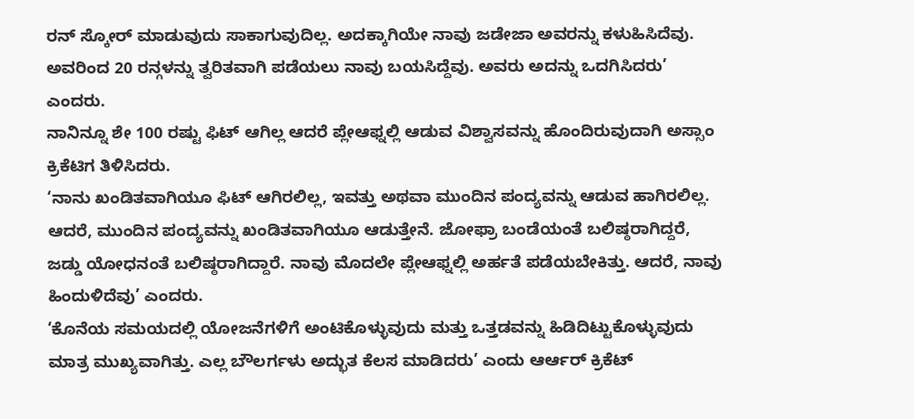ರನ್ ಸ್ಕೋರ್ ಮಾಡುವುದು ಸಾಕಾಗುವುದಿಲ್ಲ. ಅದಕ್ಕಾಗಿಯೇ ನಾವು ಜಡೇಜಾ ಅವರನ್ನು ಕಳುಹಿಸಿದೆವು. ಅವರಿಂದ 20 ರನ್ಗಳನ್ನು ತ್ವರಿತವಾಗಿ ಪಡೆಯಲು ನಾವು ಬಯಸಿದ್ದೆವು. ಅವರು ಅದನ್ನು ಒದಗಿಸಿದರು’ ಎಂದರು.
ನಾನಿನ್ನೂ ಶೇ 100 ರಷ್ಟು ಫಿಟ್ ಆಗಿಲ್ಲ ಆದರೆ ಪ್ಲೇಆಫ್ನಲ್ಲಿ ಆಡುವ ವಿಶ್ವಾಸವನ್ನು ಹೊಂದಿರುವುದಾಗಿ ಅಸ್ಸಾಂ ಕ್ರಿಕೆಟಿಗ ತಿಳಿಸಿದರು.
‘ನಾನು ಖಂಡಿತವಾಗಿಯೂ ಫಿಟ್ ಆಗಿರಲಿಲ್ಲ, ಇವತ್ತು ಅಥವಾ ಮುಂದಿನ ಪಂದ್ಯವನ್ನು ಆಡುವ ಹಾಗಿರಲಿಲ್ಲ. ಆದರೆ, ಮುಂದಿನ ಪಂದ್ಯವನ್ನು ಖಂಡಿತವಾಗಿಯೂ ಆಡುತ್ತೇನೆ. ಜೋಫ್ರಾ ಬಂಡೆಯಂತೆ ಬಲಿಷ್ಠರಾಗಿದ್ದರೆ, ಜಡ್ಡು ಯೋಧನಂತೆ ಬಲಿಷ್ಠರಾಗಿದ್ದಾರೆ. ನಾವು ಮೊದಲೇ ಪ್ಲೇಆಫ್ನಲ್ಲಿ ಅರ್ಹತೆ ಪಡೆಯಬೇಕಿತ್ತು. ಆದರೆ, ನಾವು ಹಿಂದುಳಿದೆವು’ ಎಂದರು.
‘ಕೊನೆಯ ಸಮಯದಲ್ಲಿ ಯೋಜನೆಗಳಿಗೆ ಅಂಟಿಕೊಳ್ಳುವುದು ಮತ್ತು ಒತ್ತಡವನ್ನು ಹಿಡಿದಿಟ್ಟುಕೊಳ್ಳುವುದು ಮಾತ್ರ ಮುಖ್ಯವಾಗಿತ್ತು. ಎಲ್ಲ ಬೌಲರ್ಗಳು ಅದ್ಭುತ ಕೆಲಸ ಮಾಡಿದರು’ ಎಂದು ಆರ್ಆರ್ ಕ್ರಿಕೆಟ್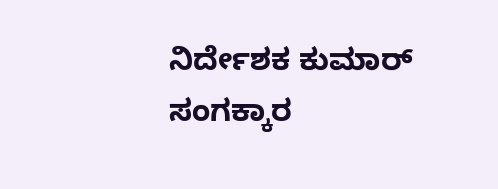ನಿರ್ದೇಶಕ ಕುಮಾರ್ ಸಂಗಕ್ಕಾರ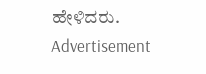ಹೇಳಿದರು.
Advertisement